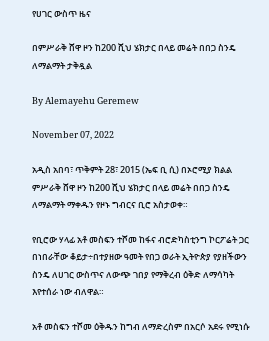የሀገር ውስጥ ዜና

በምሥራቅ ሸዋ ዞን ከ200 ሺህ ሄክታር በላይ መሬት በበጋ ስንዴ ለማልማት ታቅዷል

By Alemayehu Geremew

November 07, 2022

አዲስ አበባ፣ ጥቅምት 28፣ 2015 (ኤፍ ቢ ሲ) በኦሮሚያ ክልል ምሥራቅ ሸዋ ዞን ከ200 ሺህ ሄክታር በላይ መሬት በበጋ ስንዴ ለማልማት ማቀዱን የዞኑ ግብርና ቢሮ አስታወቀ።

የቢሮው ሃላፊ አቶ መስፍን ተሾመ ከፋና ብሮድካስቲንግ ኮርፖሬት ጋር በነበራቸው ቆይታ÷በተያዘው ዓመት የበጋ ወራት ኢትዮጵያ የያዘችውን ስንዴ ለሀገር ውስጥና ለውጭ ገበያ የማቅረብ ዕቅድ ለማሳካት እየተሰራ ነው ብለዋል።

አቶ መስፍን ተሾመ ዕቅዱን ከግብ ለማድረስም በአርሶ አደሩ የሚነሱ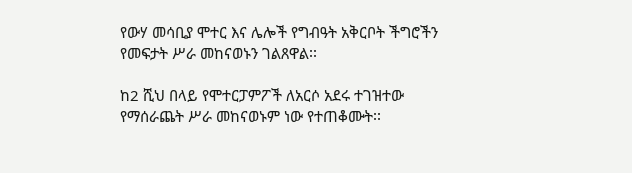የውሃ መሳቢያ ሞተር እና ሌሎች የግብዓት አቅርቦት ችግሮችን የመፍታት ሥራ መከናወኑን ገልጸዋል፡፡

ከ2 ሺህ በላይ የሞተርፓምፖች ለአርሶ አደሩ ተገዝተው የማሰራጨት ሥራ መከናወኑም ነው የተጠቆሙት፡፡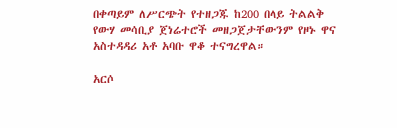በቀጣይም ለሥርጭት የተዘጋጁ ከ200 በላይ ትልልቅ የውሃ መሳቢያ ጀነሬተሮች መዘጋጀታቸውንም የዞኑ ዋና አስተዳዳሪ አቶ አባቡ ዋቆ ተናግረዋል።

አርሶ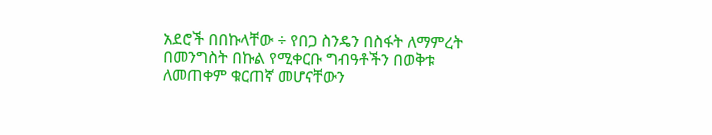አደሮች በበኩላቸው ÷ የበጋ ስንዴን በስፋት ለማምረት በመንግስት በኩል የሚቀርቡ ግብዓቶችን በወቅቱ ለመጠቀም ቁርጠኛ መሆናቸውን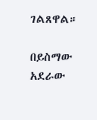ገልጸዋል።

በይስማው አደራው